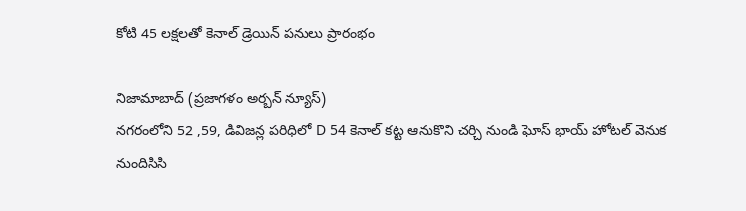కోటి 45 లక్షలతో కెనాల్ డ్రెయిన్ పనులు ప్రారంభం

నిజామాబాద్ (ప్రజాగళం అర్బన్ న్యూస్)
నగరంలోని 52 ,59, డివిజన్ల పరిధిలో D 54 కెనాల్ కట్ట ఆనుకొని చర్చి నుండి ఘోస్ భాయ్ హోటల్ వెనుక నుందిసిసి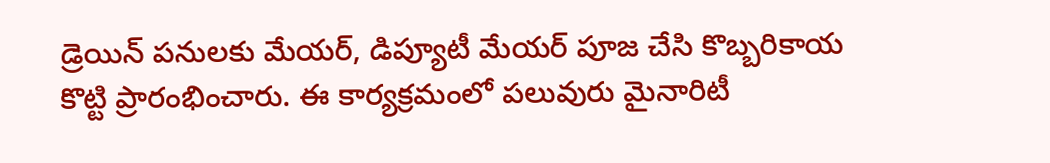డ్రెయిన్ పనులకు మేయర్, డిప్యూటీ మేయర్ పూజ చేసి కొబ్బరికాయ కొట్టి ప్రారంభించారు. ఈ కార్యక్రమంలో పలువురు మైనారిటీ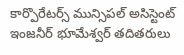కార్పొరేటర్స్ మున్సిపల్ అసిస్టెంట్ ఇంజనీర్ భూమేశ్వర్ తదితరులు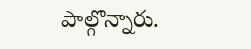పాల్గొన్నారు.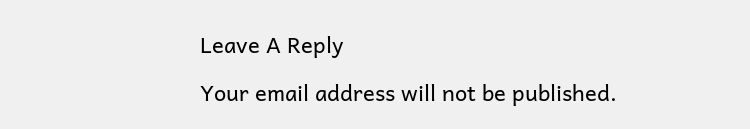Leave A Reply

Your email address will not be published.